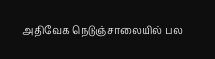அதிவேக நெடுஞ்சாலையில் பல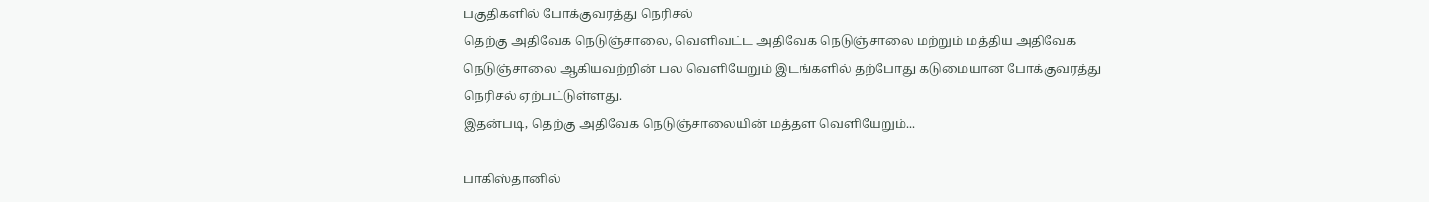பகுதிகளில் போக்குவரத்து நெரிசல்
தெற்கு அதிவேக நெடுஞ்சாலை, வெளிவட்ட அதிவேக நெடுஞ்சாலை மற்றும் மத்திய அதிவேக நெடுஞ்சாலை ஆகியவற்றின் பல வெளியேறும் இடங்களில் தற்போது கடுமையான போக்குவரத்து நெரிசல் ஏற்பட்டுள்ளது.
இதன்படி, தெற்கு அதிவேக நெடுஞ்சாலையின் மத்தள வெளியேறும்...

பாகிஸ்தானில்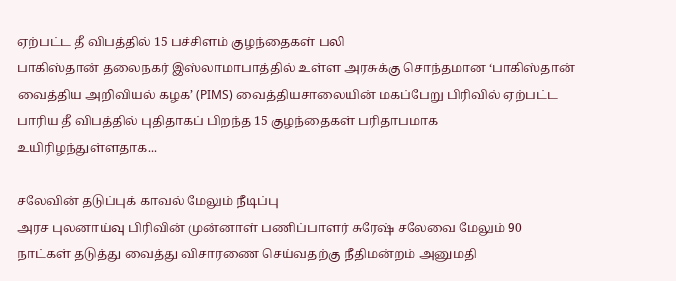ஏற்பட்ட தீ விபத்தில் 15 பச்சிளம் குழந்தைகள் பலி
பாகிஸ்தான் தலைநகர் இஸ்லாமாபாத்தில் உள்ள அரசுக்கு சொந்தமான ‘பாகிஸ்தான் வைத்திய அறிவியல் கழக’ (PIMS) வைத்தியசாலையின் மகப்பேறு பிரிவில் ஏற்பட்ட பாரிய தீ விபத்தில் புதிதாகப் பிறந்த 15 குழந்தைகள் பரிதாபமாக உயிரிழந்துள்ளதாக...

சலேவின் தடுப்புக் காவல் மேலும் நீடிப்பு
அரச புலனாய்வு பிரிவின் முன்னாள் பணிப்பாளர் சுரேஷ் சலேவை மேலும் 90 நாட்கள் தடுத்து வைத்து விசாரணை செய்வதற்கு நீதிமன்றம் அனுமதி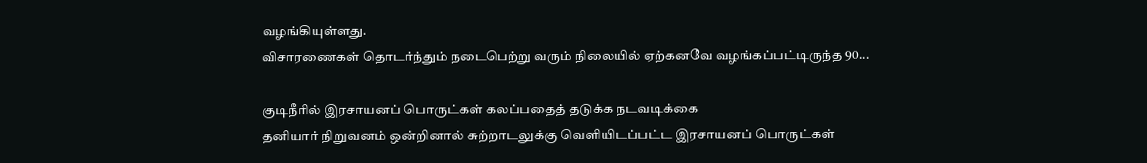வழங்கியுள்ளது.
விசாரணைகள் தொடர்ந்தும் நடைபெற்று வரும் நிலையில் ஏற்கனவே வழங்கப்பட்டிருந்த 90...

குடிநீரில் இரசாயனப் பொருட்கள் கலப்பதைத் தடுக்க நடவடிக்கை
தனியார் நிறுவனம் ஒன்றினால் சுற்றாடலுக்கு வெளியிடப்பட்ட இரசாயனப் பொருட்கள்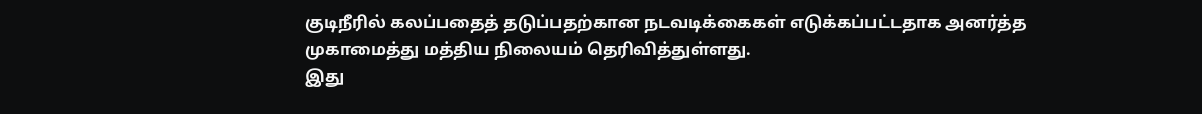குடிநீரில் கலப்பதைத் தடுப்பதற்கான நடவடிக்கைகள் எடுக்கப்பட்டதாக அனர்த்த முகாமைத்து மத்திய நிலையம் தெரிவித்துள்ளது.
இது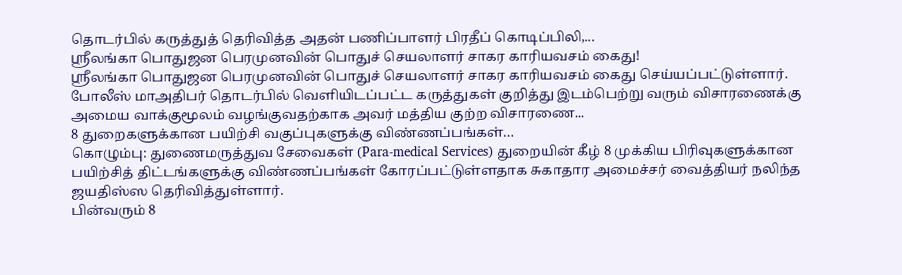தொடர்பில் கருத்துத் தெரிவித்த அதன் பணிப்பாளர் பிரதீப் கொடிப்பிலி,...
ஸ்ரீலங்கா பொதுஜன பெரமுனவின் பொதுச் செயலாளர் சாகர காரியவசம் கைது!
ஸ்ரீலங்கா பொதுஜன பெரமுனவின் பொதுச் செயலாளர் சாகர காரியவசம் கைது செய்யப்பட்டுள்ளார்.
போலீஸ் மாஅதிபர் தொடர்பில் வெளியிடப்பட்ட கருத்துகள் குறித்து இடம்பெற்று வரும் விசாரணைக்கு அமைய வாக்குமூலம் வழங்குவதற்காக அவர் மத்திய குற்ற விசாரணை...
8 துறைகளுக்கான பயிற்சி வகுப்புகளுக்கு விண்ணப்பங்கள்…
கொழும்பு: துணைமருத்துவ சேவைகள் (Para-medical Services) துறையின் கீழ் 8 முக்கிய பிரிவுகளுக்கான பயிற்சித் திட்டங்களுக்கு விண்ணப்பங்கள் கோரப்பட்டுள்ளதாக சுகாதார அமைச்சர் வைத்தியர் நலிந்த ஜயதிஸ்ஸ தெரிவித்துள்ளார்.
பின்வரும் 8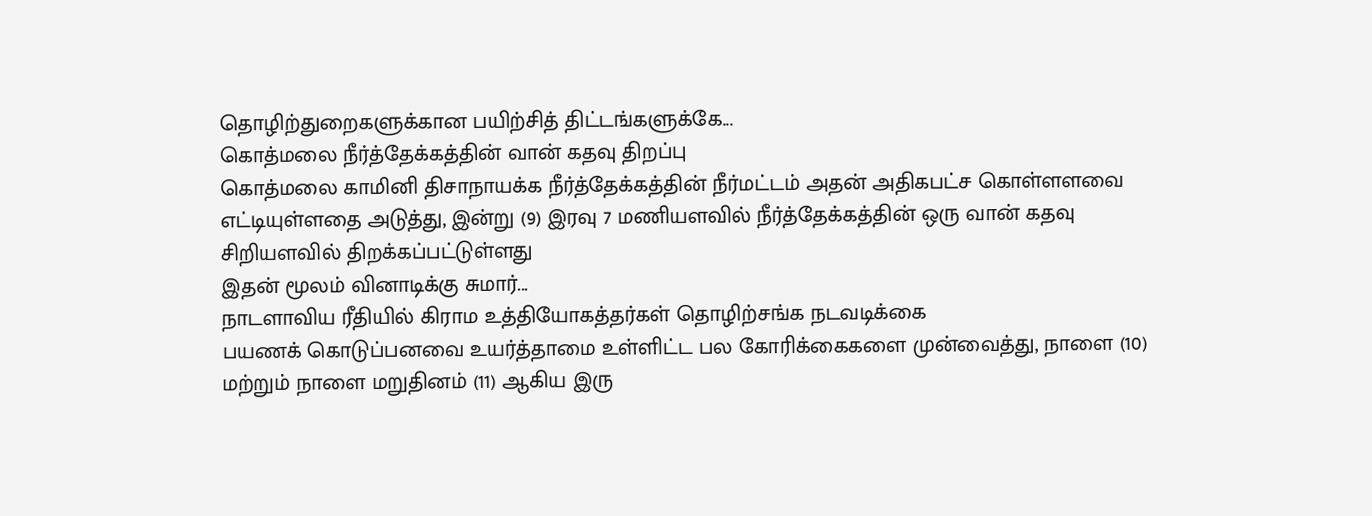தொழிற்துறைகளுக்கான பயிற்சித் திட்டங்களுக்கே...
கொத்மலை நீர்த்தேக்கத்தின் வான் கதவு திறப்பு
கொத்மலை காமினி திசாநாயக்க நீர்த்தேக்கத்தின் நீர்மட்டம் அதன் அதிகபட்ச கொள்ளளவை எட்டியுள்ளதை அடுத்து, இன்று (9) இரவு 7 மணியளவில் நீர்த்தேக்கத்தின் ஒரு வான் கதவு சிறியளவில் திறக்கப்பட்டுள்ளது
இதன் மூலம் வினாடிக்கு சுமார்...
நாடளாவிய ரீதியில் கிராம உத்தியோகத்தர்கள் தொழிற்சங்க நடவடிக்கை
பயணக் கொடுப்பனவை உயர்த்தாமை உள்ளிட்ட பல கோரிக்கைகளை முன்வைத்து, நாளை (10) மற்றும் நாளை மறுதினம் (11) ஆகிய இரு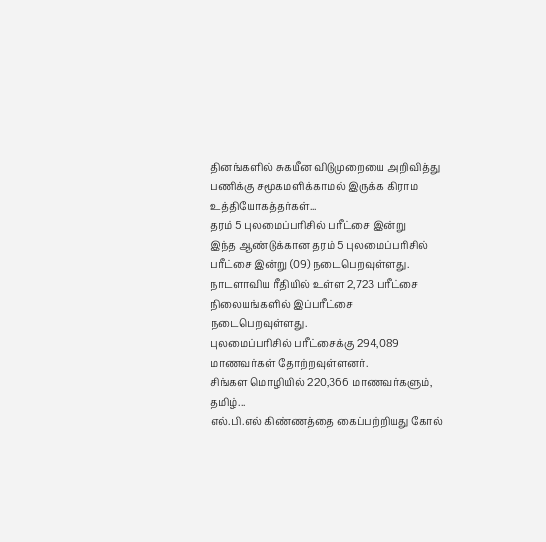தினங்களில் சுகயீன விடுமுறையை அறிவித்து பணிக்கு சமூகமளிக்காமல் இருக்க கிராம உத்தியோகத்தர்கள்...
தரம் 5 புலமைப்பரிசில் பரீட்சை இன்று
இந்த ஆண்டுக்கான தரம் 5 புலமைப்பரிசில் பரீட்சை இன்று (09) நடைபெறவுள்ளது.
நாடளாவிய ரீதியில் உள்ள 2,723 பரீட்சை நிலையங்களில் இப்பரீட்சை நடைபெறவுள்ளது.
புலமைப்பரிசில் பரீட்சைக்கு 294,089 மாணவர்கள் தோற்றவுள்ளனர்.
சிங்கள மொழியில் 220,366 மாணவர்களும், தமிழ்...
எல்.பி.எல் கிண்ணத்தை கைப்பற்றியது கோல்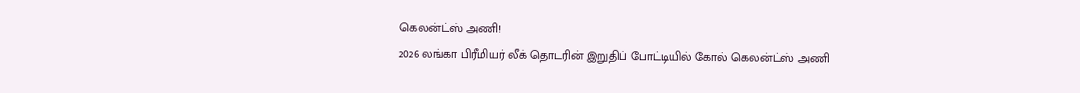கெலன்ட்ஸ் அணி!
2026 லங்கா பிரீமியர் லீக் தொடரின் இறுதிப் போட்டியில் கோல் கெலன்ட்ஸ் அணி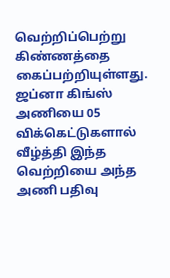வெற்றிப்பெற்று கிண்ணத்தை கைப்பற்றியுள்ளது.
ஜப்னா கிங்ஸ் அணியை 05 விக்கெட்டுகளால் வீழ்த்தி இந்த வெற்றியை அந்த அணி பதிவு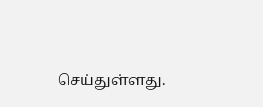செய்துள்ளது.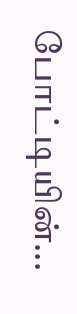போட்டியின்...